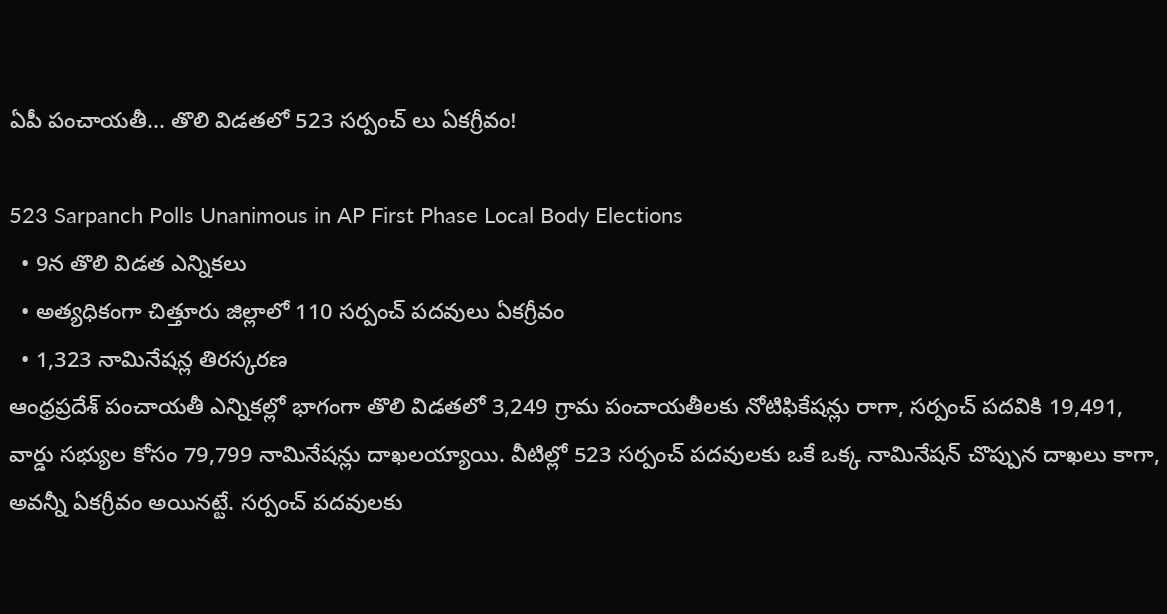ఏపీ పంచాయతీ... తొలి విడతలో 523 సర్పంచ్ లు ఏకగ్రీవం!

523 Sarpanch Polls Unanimous in AP First Phase Local Body Elections
  • 9న తొలి విడత ఎన్నికలు
  • అత్యధికంగా చిత్తూరు జిల్లాలో 110 సర్పంచ్ పదవులు ఏకగ్రీవం
  • 1,323 నామినేషన్ల తిరస్కరణ
ఆంధ్రప్రదేశ్ పంచాయతీ ఎన్నికల్లో భాగంగా తొలి విడతలో 3,249 గ్రామ పంచాయతీలకు నోటిఫికేషన్లు రాగా, సర్పంచ్ పదవికి 19,491, వార్డు సభ్యుల కోసం 79,799 నామినేషన్లు దాఖలయ్యాయి. వీటిల్లో 523 సర్పంచ్ పదవులకు ఒకే ఒక్క నామినేషన్ చొప్పున దాఖలు కాగా, అవన్నీ ఏకగ్రీవం అయినట్టే. సర్పంచ్ పదవులకు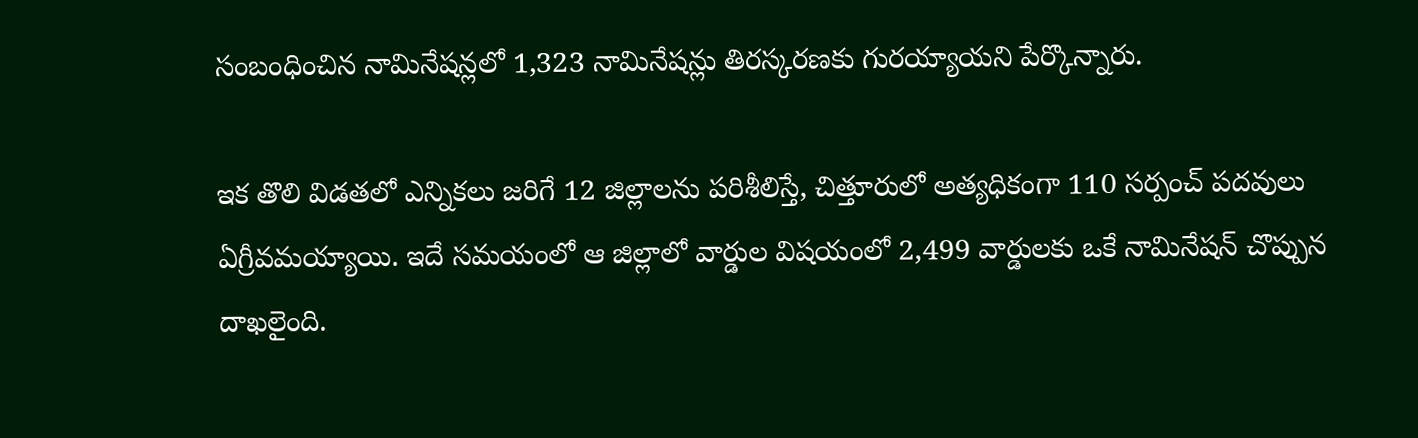సంబంధించిన నామినేషన్లలో 1,323 నామినేషన్లు తిరస్కరణకు గురయ్యాయని పేర్కొన్నారు.

ఇక తొలి విడతలో ఎన్నికలు జరిగే 12 జిల్లాలను పరిశీలిస్తే, చిత్తూరులో అత్యధికంగా 110 సర్పంచ్ పదవులు ఏగ్రీవమయ్యాయి. ఇదే సమయంలో ఆ జిల్లాలో వార్డుల విషయంలో 2,499 వార్డులకు ఒకే నామినేషన్ చొప్పున దాఖలైంది.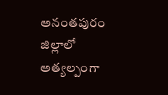అనంతపురం జిల్లాలో అత్యల్పంగా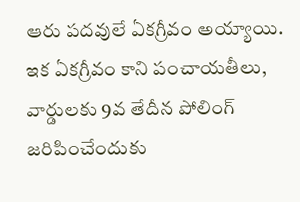ఆరు పదవులే ఏకగ్రీవం అయ్యాయి. ఇక ఏకగ్రీవం కాని పంచాయతీలు, వార్డులకు 9వ తేదీన పోలింగ్ జరిపించేందుకు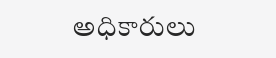అధికారులు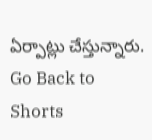ఏర్పాట్లు చేస్తున్నారు.
Go Back to Shorts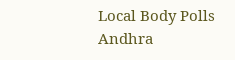Local Body Polls
Andhra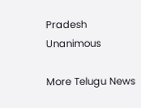Pradesh
Unanimous

More Telugu News